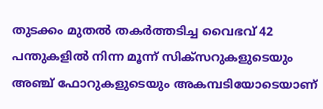തുടക്കം മുതല്‍ തകര്‍ത്തടിച്ച വൈഭവ് 42 പന്തുകളിൽ നിന്ന മൂന്ന് സിക്സറുകളുടെയും അഞ്ച് ഫോറുകളുടെയും അകമ്പടിയോടെയാണ്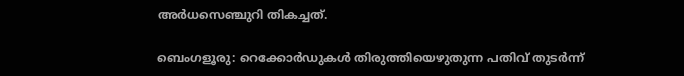അർധസെഞ്ചുറി തികച്ചത്.

ബെംഗളൂരു: റെക്കോർഡുകൾ തിരുത്തിയെഴുതുന്ന പതിവ് തുടർന്ന്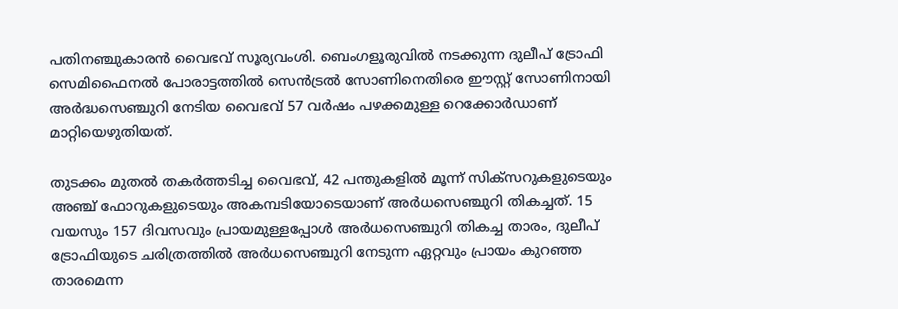പതിനഞ്ചുകാരൻ വൈഭവ് സൂര്യവംശി. ബെംഗളൂരുവിൽ നടക്കുന്ന ദുലീപ് ട്രോഫി സെമിഫൈനൽ പോരാട്ടത്തിൽ സെൻട്രൽ സോണിനെതിരെ ഈസ്റ്റ് സോണിനായി അർദ്ധസെഞ്ചുറി നേടിയ വൈഭവ് 57 വർഷം പഴക്കമുള്ള റെക്കോർഡാണ് മാറ്റിയെഴുതിയത്.

തുടക്കം മുതല്‍ തകര്‍ത്തടിച്ച വൈഭവ്, 42 പന്തുകളിൽ മൂന്ന് സിക്സറുകളുടെയും അഞ്ച് ഫോറുകളുടെയും അകമ്പടിയോടെയാണ് അർധസെഞ്ചുറി തികച്ചത്. 15 വയസും 157 ദിവസവും പ്രായമുള്ളപ്പോൾ അർധസെഞ്ചുറി തികച്ച താരം, ദുലീപ് ട്രോഫിയുടെ ചരിത്രത്തിൽ അര്‍ധസെഞ്ചുറി നേടുന്ന ഏറ്റവും പ്രായം കുറഞ്ഞ താരമെന്ന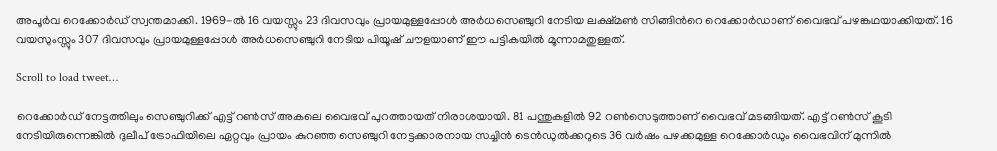അപൂർവ റെക്കോര്‍ഡ് സ്വന്തമാക്കി. 1969-ൽ 16 വയസ്സും 23 ദിവസവും പ്രായമുള്ളപ്പോൾ അർധസെഞ്ചുറി നേടിയ ലക്ഷ്മൺ സിങ്ങിന്‍റെ റെക്കോർഡാണ് വൈഭവ് പഴങ്കഥയാക്കിയത്. 16 വയസുംസ്സും 307 ദിവസവും പ്രായമുള്ളപ്പോൾ അർധസെഞ്ചുറി നേടിയ പിയൂഷ് ചൗളയാണ് ഈ പട്ടികയിൽ മൂന്നാമതുള്ളത്.

Scroll to load tweet…

റെക്കോര്‍ഡ് നേട്ടത്തിലും സെഞ്ചുറിക്ക് എട്ട് റൺസ് അകലെ വൈഭവ് പുറത്തായത് നിരാശയായി. 81 പന്തുകളിൽ 92 റൺസെടുത്താണ് വൈഭവ് മടങ്ങിയത്. എട്ട് റൺസ് കൂടി നേടിയിരുന്നെങ്കിൽ ദുലീപ് ട്രോഫിയിലെ ഏറ്റവും പ്രായം കുറഞ്ഞ സെഞ്ചുറി നേട്ടക്കാരനായ സച്ചിൻ ടെൻഡുൽക്കറുടെ 36 വർഷം പഴക്കമുള്ള റെക്കോർഡും വൈഭവിന് മുന്നിൽ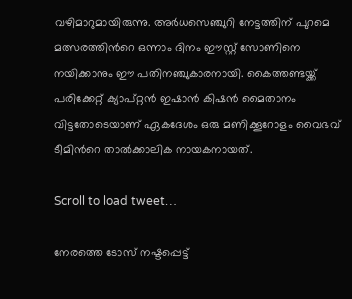വഴിമാറുമായിരുന്നു. അർധസെഞ്ചുറി നേട്ടത്തിന് പുറമെ മത്സരത്തിന്‍റെ ഒന്നാം ദിനം ഈസ്റ്റ് സോണിനെ നയിക്കാനും ഈ പതിനഞ്ചുകാരനായി. കൈത്തണ്ടയ്ക്ക് പരിക്കേറ്റ് ക്യാപ്റ്റൻ ഇഷാൻ കിഷൻ മൈതാനം വിട്ടതോടെയാണ് ഏകദേശം ഒരു മണിക്കൂറോളം വൈഭവ് ടീമിന്‍റെ താൽക്കാലിക നായകനായത്.

Scroll to load tweet…

നേരത്തെ ടോസ് നഷ്ടപ്പെട്ട്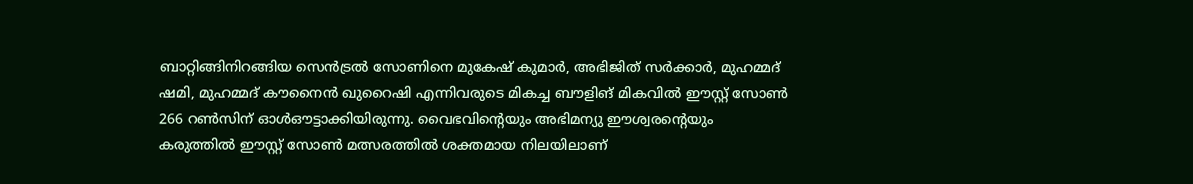ബാറ്റിങ്ങിനിറങ്ങിയ സെൻട്രൽ സോണിനെ മുകേഷ് കുമാർ, അഭിജിത് സർക്കാർ, മുഹമ്മദ് ഷമി, മുഹമ്മദ് കൗനൈൻ ഖുറൈഷി എന്നിവരുടെ മികച്ച ബൗളിങ് മികവിൽ ഈസ്റ്റ് സോൺ 266 റൺസിന് ഓൾഔട്ടാക്കിയിരുന്നു. വൈഭവിന്റെയും അഭിമന്യു ഈശ്വരന്‍റെയും കരുത്തിൽ ഈസ്റ്റ് സോൺ മത്സരത്തിൽ ശക്തമായ നിലയിലാണ്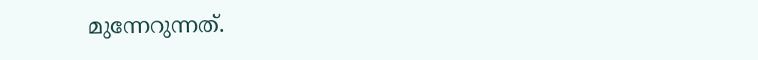മുന്നേറുന്നത്.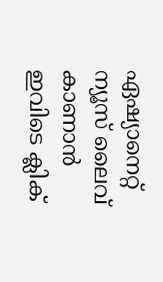ഏഷ്യാനെറ്റ് ന്യൂസ് ലൈവ് കാണാന്‍ ഇവിടെ ക്ലിക്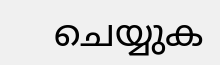ചെയ്യുക